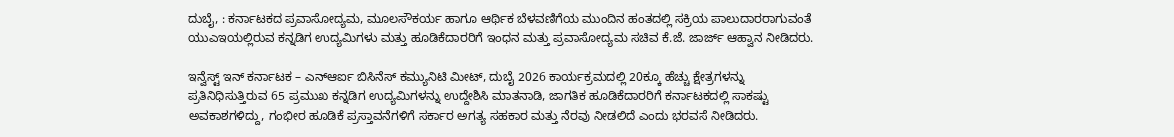ದುಬೈ, : ಕರ್ನಾಟಕದ ಪ್ರವಾಸೋದ್ಯಮ, ಮೂಲಸೌಕರ್ಯ ಹಾಗೂ ಆರ್ಥಿಕ ಬೆಳವಣಿಗೆಯ ಮುಂದಿನ ಹಂತದಲ್ಲಿ ಸಕ್ರಿಯ ಪಾಲುದಾರರಾಗುವಂತೆ ಯುಎಇಯಲ್ಲಿರುವ ಕನ್ನಡಿಗ ಉದ್ಯಮಿಗಳು ಮತ್ತು ಹೂಡಿಕೆದಾರರಿಗೆ ಇಂಧನ ಮತ್ತು ಪ್ರವಾಸೋದ್ಯಮ ಸಚಿವ ಕೆ.ಜೆ. ಜಾರ್ಜ್ ಆಹ್ವಾನ ನೀಡಿದರು.

ಇನ್ವೆಸ್ಟ್ ಇನ್ ಕರ್ನಾಟಕ – ಎನ್ಆರ್ಐ ಬಿಸಿನೆಸ್ ಕಮ್ಯುನಿಟಿ ಮೀಟ್, ದುಬೈ 2026 ಕಾರ್ಯಕ್ರಮದಲ್ಲಿ 20ಕ್ಕೂ ಹೆಚ್ಚು ಕ್ಷೇತ್ರಗಳನ್ನು ಪ್ರತಿನಿಧಿಸುತ್ತಿರುವ 65 ಪ್ರಮುಖ ಕನ್ನಡಿಗ ಉದ್ಯಮಿಗಳನ್ನು ಉದ್ದೇಶಿಸಿ ಮಾತನಾಡಿ, ಜಾಗತಿಕ ಹೂಡಿಕೆದಾರರಿಗೆ ಕರ್ನಾಟಕದಲ್ಲಿ ಸಾಕಷ್ಟು ಅವಕಾಶಗಳಿದ್ದು, ಗಂಭೀರ ಹೂಡಿಕೆ ಪ್ರಸ್ತಾವನೆಗಳಿಗೆ ಸರ್ಕಾರ ಅಗತ್ಯ ಸಹಕಾರ ಮತ್ತು ನೆರವು ನೀಡಲಿದೆ ಎಂದು ಭರವಸೆ ನೀಡಿದರು.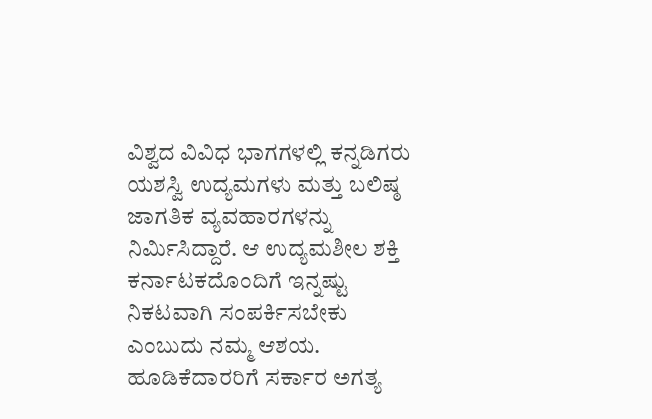ವಿಶ್ವದ ವಿವಿಧ ಭಾಗಗಳಲ್ಲಿ ಕನ್ನಡಿಗರು ಯಶಸ್ವಿ ಉದ್ಯಮಗಳು ಮತ್ತು ಬಲಿಷ್ಠ ಜಾಗತಿಕ ವ್ಯವಹಾರಗಳನ್ನು ನಿರ್ಮಿಸಿದ್ದಾರೆ. ಆ ಉದ್ಯಮಶೀಲ ಶಕ್ತಿ ಕರ್ನಾಟಕದೊಂದಿಗೆ ಇನ್ನಷ್ಟು ನಿಕಟವಾಗಿ ಸಂಪರ್ಕಿಸಬೇಕು ಎಂಬುದು ನಮ್ಮ ಆಶಯ. ಹೂಡಿಕೆದಾರರಿಗೆ ಸರ್ಕಾರ ಅಗತ್ಯ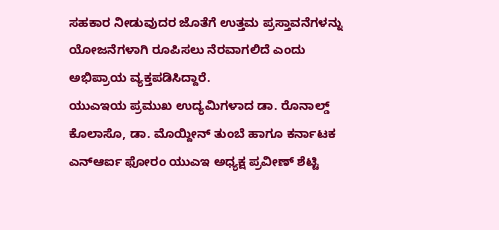ಸಹಕಾರ ನೀಡುವುದರ ಜೊತೆಗೆ ಉತ್ತಮ ಪ್ರಸ್ತಾವನೆಗಳನ್ನು ಯೋಜನೆಗಳಾಗಿ ರೂಪಿಸಲು ನೆರವಾಗಲಿದೆ ಎಂದು ಅಭಿಪ್ರಾಯ ವ್ಯಕ್ತಪಡಿಸಿದ್ದಾರೆ.
ಯುಎಇಯ ಪ್ರಮುಖ ಉದ್ಯಮಿಗಳಾದ ಡಾ. ರೊನಾಲ್ಡ್ ಕೊಲಾಸೊ, ಡಾ. ಮೊಯ್ದೀನ್ ತುಂಬೆ ಹಾಗೂ ಕರ್ನಾಟಕ ಎನ್ಆರ್ಐ ಫೋರಂ ಯುಎಇ ಅಧ್ಯಕ್ಷ ಪ್ರವೀಣ್ ಶೆಟ್ಟಿ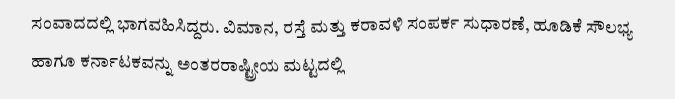ಸಂವಾದದಲ್ಲಿ ಭಾಗವಹಿಸಿದ್ದರು. ವಿಮಾನ, ರಸ್ತೆ ಮತ್ತು ಕರಾವಳಿ ಸಂಪರ್ಕ ಸುಧಾರಣೆ, ಹೂಡಿಕೆ ಸೌಲಭ್ಯ ಹಾಗೂ ಕರ್ನಾಟಕವನ್ನು ಅಂತರರಾಷ್ಟ್ರೀಯ ಮಟ್ಟದಲ್ಲಿ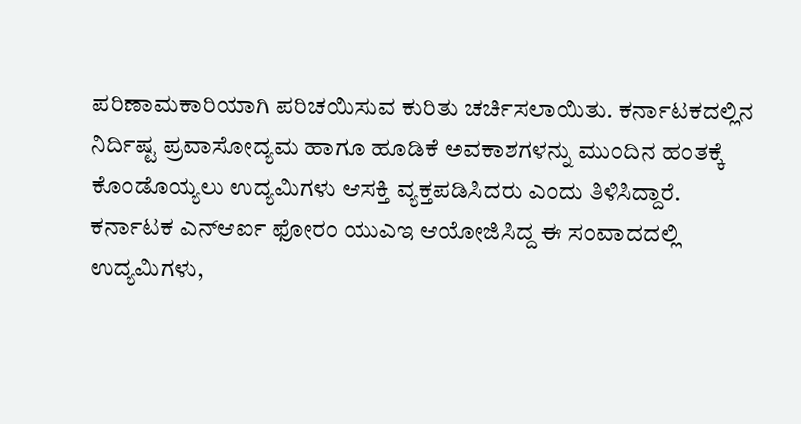ಪರಿಣಾಮಕಾರಿಯಾಗಿ ಪರಿಚಯಿಸುವ ಕುರಿತು ಚರ್ಚಿಸಲಾಯಿತು. ಕರ್ನಾಟಕದಲ್ಲಿನ ನಿರ್ದಿಷ್ಟ ಪ್ರವಾಸೋದ್ಯಮ ಹಾಗೂ ಹೂಡಿಕೆ ಅವಕಾಶಗಳನ್ನು ಮುಂದಿನ ಹಂತಕ್ಕೆ ಕೊಂಡೊಯ್ಯಲು ಉದ್ಯಮಿಗಳು ಆಸಕ್ತಿ ವ್ಯಕ್ತಪಡಿಸಿದರು ಎಂದು ತಿಳಿಸಿದ್ದಾರೆ.
ಕರ್ನಾಟಕ ಎನ್ಆರ್ಐ ಫೋರಂ ಯುಎಇ ಆಯೋಜಿಸಿದ್ದ ಈ ಸಂವಾದದಲ್ಲಿ ಉದ್ಯಮಿಗಳು,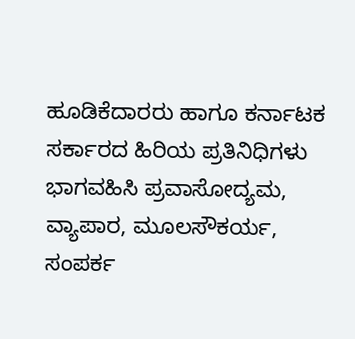ಹೂಡಿಕೆದಾರರು ಹಾಗೂ ಕರ್ನಾಟಕ ಸರ್ಕಾರದ ಹಿರಿಯ ಪ್ರತಿನಿಧಿಗಳು ಭಾಗವಹಿಸಿ ಪ್ರವಾಸೋದ್ಯಮ, ವ್ಯಾಪಾರ, ಮೂಲಸೌಕರ್ಯ, ಸಂಪರ್ಕ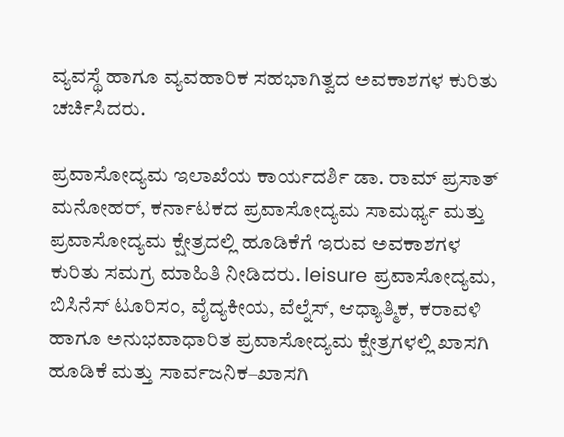ವ್ಯವಸ್ಥೆ ಹಾಗೂ ವ್ಯವಹಾರಿಕ ಸಹಭಾಗಿತ್ವದ ಅವಕಾಶಗಳ ಕುರಿತು ಚರ್ಚಿಸಿದರು.

ಪ್ರವಾಸೋದ್ಯಮ ಇಲಾಖೆಯ ಕಾರ್ಯದರ್ಶಿ ಡಾ. ರಾಮ್ ಪ್ರಸಾತ್ ಮನೋಹರ್, ಕರ್ನಾಟಕದ ಪ್ರವಾಸೋದ್ಯಮ ಸಾಮರ್ಥ್ಯ ಮತ್ತು ಪ್ರವಾಸೋದ್ಯಮ ಕ್ಷೇತ್ರದಲ್ಲಿ ಹೂಡಿಕೆಗೆ ಇರುವ ಅವಕಾಶಗಳ ಕುರಿತು ಸಮಗ್ರ ಮಾಹಿತಿ ನೀಡಿದರು. leisure ಪ್ರವಾಸೋದ್ಯಮ, ಬಿಸಿನೆಸ್ ಟೂರಿಸಂ, ವೈದ್ಯಕೀಯ, ವೆಲ್ನೆಸ್, ಆಧ್ಯಾತ್ಮಿಕ, ಕರಾವಳಿ ಹಾಗೂ ಅನುಭವಾಧಾರಿತ ಪ್ರವಾಸೋದ್ಯಮ ಕ್ಷೇತ್ರಗಳಲ್ಲಿ ಖಾಸಗಿ ಹೂಡಿಕೆ ಮತ್ತು ಸಾರ್ವಜನಿಕ–ಖಾಸಗಿ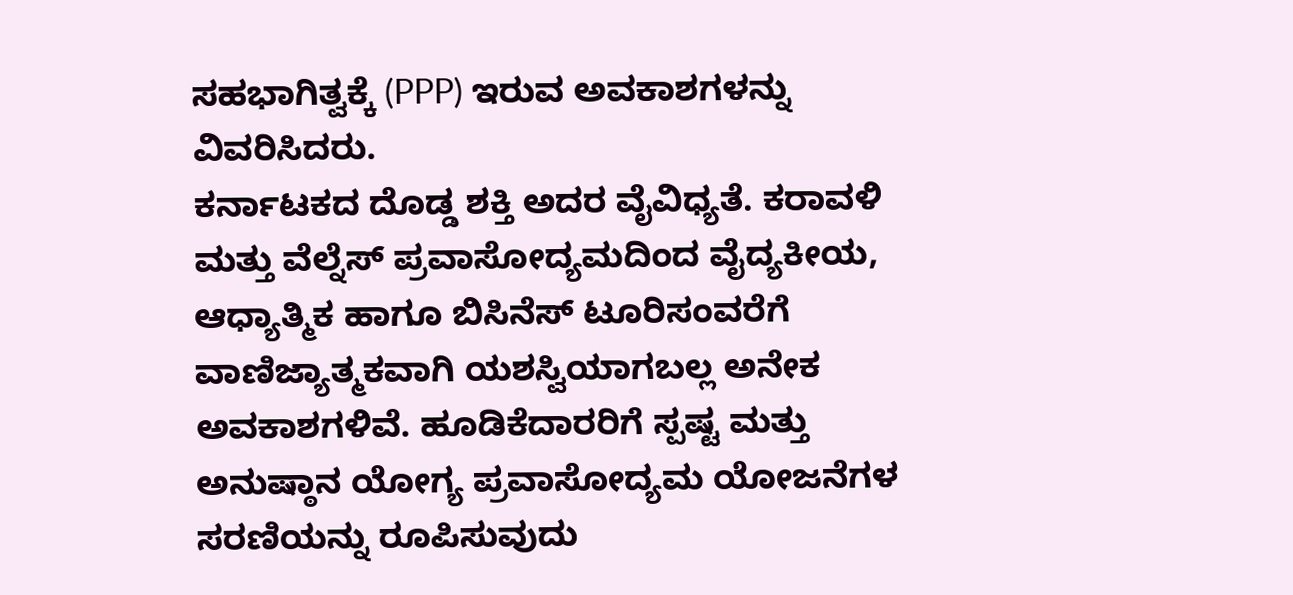ಸಹಭಾಗಿತ್ವಕ್ಕೆ (PPP) ಇರುವ ಅವಕಾಶಗಳನ್ನು ವಿವರಿಸಿದರು.
ಕರ್ನಾಟಕದ ದೊಡ್ಡ ಶಕ್ತಿ ಅದರ ವೈವಿಧ್ಯತೆ. ಕರಾವಳಿ ಮತ್ತು ವೆಲ್ನೆಸ್ ಪ್ರವಾಸೋದ್ಯಮದಿಂದ ವೈದ್ಯಕೀಯ, ಆಧ್ಯಾತ್ಮಿಕ ಹಾಗೂ ಬಿಸಿನೆಸ್ ಟೂರಿಸಂವರೆಗೆ ವಾಣಿಜ್ಯಾತ್ಮಕವಾಗಿ ಯಶಸ್ವಿಯಾಗಬಲ್ಲ ಅನೇಕ ಅವಕಾಶಗಳಿವೆ. ಹೂಡಿಕೆದಾರರಿಗೆ ಸ್ಪಷ್ಟ ಮತ್ತು ಅನುಷ್ಠಾನ ಯೋಗ್ಯ ಪ್ರವಾಸೋದ್ಯಮ ಯೋಜನೆಗಳ ಸರಣಿಯನ್ನು ರೂಪಿಸುವುದು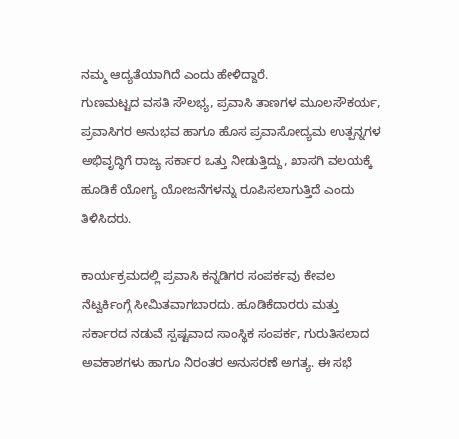ನಮ್ಮ ಆದ್ಯತೆಯಾಗಿದೆ ಎಂದು ಹೇಳಿದ್ದಾರೆ.
ಗುಣಮಟ್ಟದ ವಸತಿ ಸೌಲಭ್ಯ, ಪ್ರವಾಸಿ ತಾಣಗಳ ಮೂಲಸೌಕರ್ಯ, ಪ್ರವಾಸಿಗರ ಅನುಭವ ಹಾಗೂ ಹೊಸ ಪ್ರವಾಸೋದ್ಯಮ ಉತ್ಪನ್ನಗಳ ಅಭಿವೃದ್ಧಿಗೆ ರಾಜ್ಯ ಸರ್ಕಾರ ಒತ್ತು ನೀಡುತ್ತಿದ್ದು, ಖಾಸಗಿ ವಲಯಕ್ಕೆ ಹೂಡಿಕೆ ಯೋಗ್ಯ ಯೋಜನೆಗಳನ್ನು ರೂಪಿಸಲಾಗುತ್ತಿದೆ ಎಂದು ತಿಳಿಸಿದರು.

ಕಾರ್ಯಕ್ರಮದಲ್ಲಿ ಪ್ರವಾಸಿ ಕನ್ನಡಿಗರ ಸಂಪರ್ಕವು ಕೇವಲ ನೆಟ್ವರ್ಕಿಂಗ್ಗೆ ಸೀಮಿತವಾಗಬಾರದು. ಹೂಡಿಕೆದಾರರು ಮತ್ತು ಸರ್ಕಾರದ ನಡುವೆ ಸ್ಪಷ್ಟವಾದ ಸಾಂಸ್ಥಿಕ ಸಂಪರ್ಕ, ಗುರುತಿಸಲಾದ ಅವಕಾಶಗಳು ಹಾಗೂ ನಿರಂತರ ಅನುಸರಣೆ ಅಗತ್ಯ. ಈ ಸಭೆ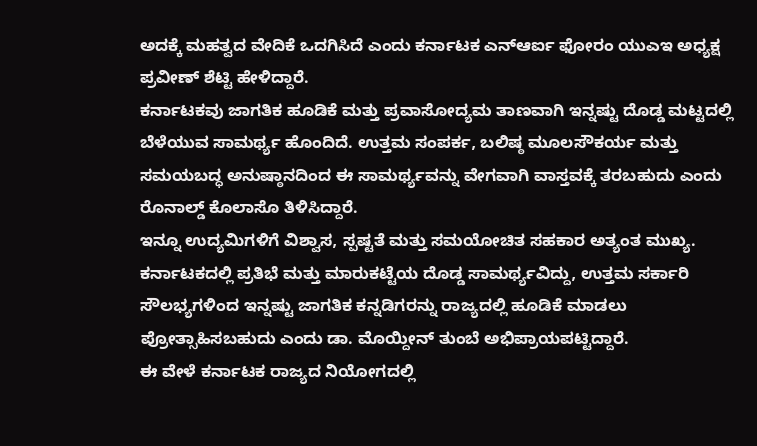ಅದಕ್ಕೆ ಮಹತ್ವದ ವೇದಿಕೆ ಒದಗಿಸಿದೆ ಎಂದು ಕರ್ನಾಟಕ ಎನ್ಆರ್ಐ ಫೋರಂ ಯುಎಇ ಅಧ್ಯಕ್ಷ ಪ್ರವೀಣ್ ಶೆಟ್ಟಿ ಹೇಳಿದ್ದಾರೆ.
ಕರ್ನಾಟಕವು ಜಾಗತಿಕ ಹೂಡಿಕೆ ಮತ್ತು ಪ್ರವಾಸೋದ್ಯಮ ತಾಣವಾಗಿ ಇನ್ನಷ್ಟು ದೊಡ್ಡ ಮಟ್ಟದಲ್ಲಿ ಬೆಳೆಯುವ ಸಾಮರ್ಥ್ಯ ಹೊಂದಿದೆ. ಉತ್ತಮ ಸಂಪರ್ಕ, ಬಲಿಷ್ಠ ಮೂಲಸೌಕರ್ಯ ಮತ್ತು ಸಮಯಬದ್ಧ ಅನುಷ್ಠಾನದಿಂದ ಈ ಸಾಮರ್ಥ್ಯವನ್ನು ವೇಗವಾಗಿ ವಾಸ್ತವಕ್ಕೆ ತರಬಹುದು ಎಂದು ರೊನಾಲ್ಡ್ ಕೊಲಾಸೊ ತಿಳಿಸಿದ್ದಾರೆ.
ಇನ್ನೂ ಉದ್ಯಮಿಗಳಿಗೆ ವಿಶ್ವಾಸ, ಸ್ಪಷ್ಟತೆ ಮತ್ತು ಸಮಯೋಚಿತ ಸಹಕಾರ ಅತ್ಯಂತ ಮುಖ್ಯ. ಕರ್ನಾಟಕದಲ್ಲಿ ಪ್ರತಿಭೆ ಮತ್ತು ಮಾರುಕಟ್ಟೆಯ ದೊಡ್ಡ ಸಾಮರ್ಥ್ಯವಿದ್ದು, ಉತ್ತಮ ಸರ್ಕಾರಿ ಸೌಲಭ್ಯಗಳಿಂದ ಇನ್ನಷ್ಟು ಜಾಗತಿಕ ಕನ್ನಡಿಗರನ್ನು ರಾಜ್ಯದಲ್ಲಿ ಹೂಡಿಕೆ ಮಾಡಲು ಪ್ರೋತ್ಸಾಹಿಸಬಹುದು ಎಂದು ಡಾ. ಮೊಯ್ದೀನ್ ತುಂಬೆ ಅಭಿಪ್ರಾಯಪಟ್ಟಿದ್ದಾರೆ.
ಈ ವೇಳೆ ಕರ್ನಾಟಕ ರಾಜ್ಯದ ನಿಯೋಗದಲ್ಲಿ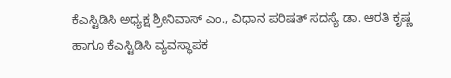ಕೆಎಸ್ಟಿಡಿಸಿ ಅಧ್ಯಕ್ಷ ಶ್ರೀನಿವಾಸ್ ಎಂ., ವಿಧಾನ ಪರಿಷತ್ ಸದಸ್ಯೆ ಡಾ. ಆರತಿ ಕೃಷ್ಣ ಹಾಗೂ ಕೆಎಸ್ಟಿಡಿಸಿ ವ್ಯವಸ್ಥಾಪಕ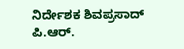ನಿರ್ದೇಶಕ ಶಿವಪ್ರಸಾದ್ ಪಿ.ಆರ್.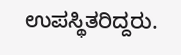ಉಪಸ್ಥಿತರಿದ್ದರು.